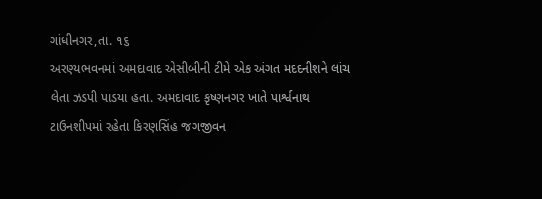ગાંધીનગર,તા. ૧૬
અરણ્યભવનમાં અમદાવાદ એસીબીની ટીમે એક અંગત મદદનીશને લાંચ લેતા ઝડપી પાડયા હતા. અમદાવાદ કૃષ્ણનગર ખાતે પાર્શ્વનાથ ટાઉનશીપમાં રહેતા કિરણસિંહ જગજીવન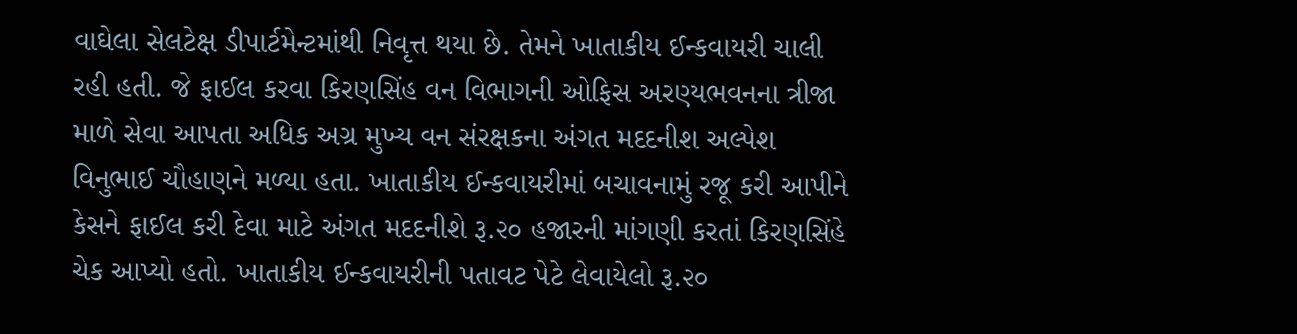વાઘેલા સેલટેક્ષ ડીપાર્ટમેન્ટમાંથી નિવૃત્ત થયા છે. તેમને ખાતાકીય ઈન્કવાયરી ચાલી રહી હતી. જે ફાઈલ કરવા કિરણસિંહ વન વિભાગની ઓફિસ અરણ્યભવનના ત્રીજા માળે સેવા આપતા અધિક અગ્ર મુખ્ય વન સંરક્ષકના અંગત મદદનીશ અલ્પેશ વિનુભાઈ ચૌહાણને મળ્યા હતા. ખાતાકીય ઈન્કવાયરીમાં બચાવનામું રજૂ કરી આપીને કેસને ફાઈલ કરી દેવા માટે અંગત મદદનીશે રૂ.૨૦ હજારની માંગણી કરતાં કિરણસિંહે ચેક આપ્યો હતો. ખાતાકીય ઈન્કવાયરીની પતાવટ પેટે લેવાયેલો રૂ.૨૦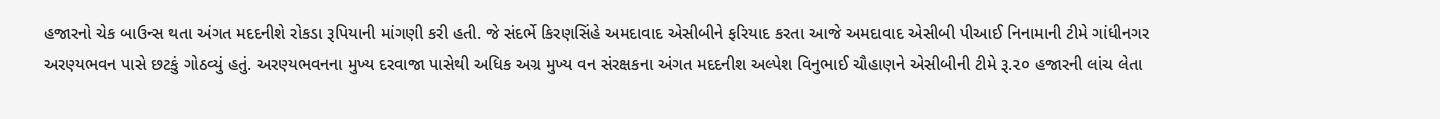હજારનો ચેક બાઉન્સ થતા અંગત મદદનીશે રોકડા રૂપિયાની માંગણી કરી હતી. જે સંદર્ભે કિરણસિંહે અમદાવાદ એસીબીને ફરિયાદ કરતા આજે અમદાવાદ એસીબી પીઆઈ નિનામાની ટીમે ગાંધીનગર અરણ્યભવન પાસે છટકું ગોઠવ્યું હતું. અરણ્યભવનના મુખ્ય દરવાજા પાસેથી અધિક અગ્ર મુખ્ય વન સંરક્ષકના અંગત મદદનીશ અલ્પેશ વિનુભાઈ ચૌહાણને એસીબીની ટીમે રૂ.૨૦ હજારની લાંચ લેતા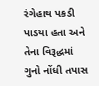રંગેહાથ પકડી પાડયા હતા અને તેના વિરૂદ્ધમાં ગુનો નોંધી તપાસ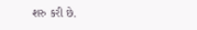શરુ કરી છે.